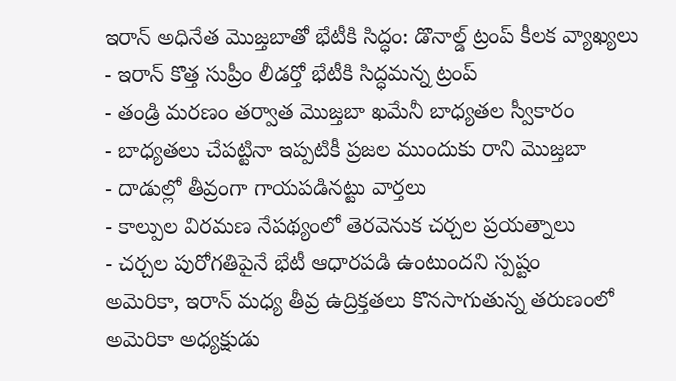ఇరాన్ అధినేత మొజ్తబాతో భేటీకి సిద్ధం: డొనాల్డ్ ట్రంప్ కీలక వ్యాఖ్యలు
- ఇరాన్ కొత్త సుప్రీం లీడర్తో భేటీకి సిద్ధమన్న ట్రంప్
- తండ్రి మరణం తర్వాత మొజ్తబా ఖమేనీ బాధ్యతల స్వీకారం
- బాధ్యతలు చేపట్టినా ఇప్పటికీ ప్రజల ముందుకు రాని మొజ్తబా
- దాడుల్లో తీవ్రంగా గాయపడినట్టు వార్తలు
- కాల్పుల విరమణ నేపథ్యంలో తెరవెనుక చర్చల ప్రయత్నాలు
- చర్చల పురోగతిపైనే భేటీ ఆధారపడి ఉంటుందని స్పష్టం
అమెరికా, ఇరాన్ మధ్య తీవ్ర ఉద్రిక్తతలు కొనసాగుతున్న తరుణంలో అమెరికా అధ్యక్షుడు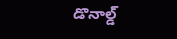డొనాల్డ్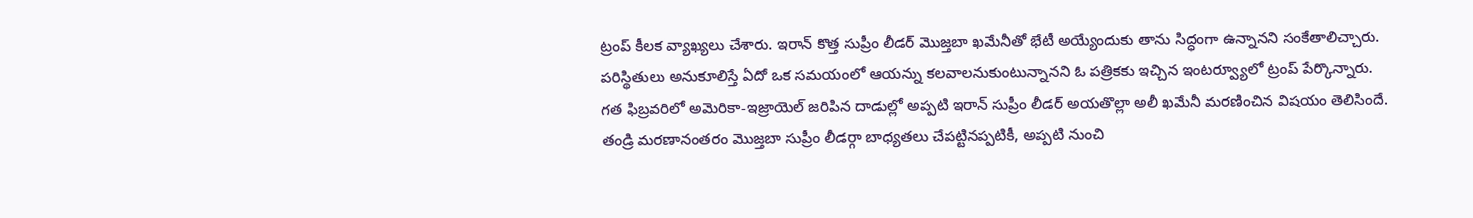ట్రంప్ కీలక వ్యాఖ్యలు చేశారు. ఇరాన్ కొత్త సుప్రీం లీడర్ మొజ్తబా ఖమేనీతో భేటీ అయ్యేందుకు తాను సిద్ధంగా ఉన్నానని సంకేతాలిచ్చారు. పరిస్థితులు అనుకూలిస్తే ఏదో ఒక సమయంలో ఆయన్ను కలవాలనుకుంటున్నానని ఓ పత్రికకు ఇచ్చిన ఇంటర్వ్యూలో ట్రంప్ పేర్కొన్నారు.
గత ఫిబ్రవరిలో అమెరికా-ఇజ్రాయెల్ జరిపిన దాడుల్లో అప్పటి ఇరాన్ సుప్రీం లీడర్ అయతొల్లా అలీ ఖమేనీ మరణించిన విషయం తెలిసిందే. తండ్రి మరణానంతరం మొజ్తబా సుప్రీం లీడర్గా బాధ్యతలు చేపట్టినప్పటికీ, అప్పటి నుంచి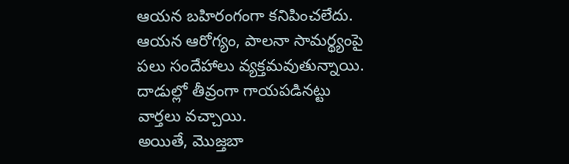ఆయన బహిరంగంగా కనిపించలేదు. ఆయన ఆరోగ్యం, పాలనా సామర్థ్యంపై పలు సందేహాలు వ్యక్తమవుతున్నాయి. దాడుల్లో తీవ్రంగా గాయపడినట్టు వార్తలు వచ్చాయి.
అయితే, మొజ్తబా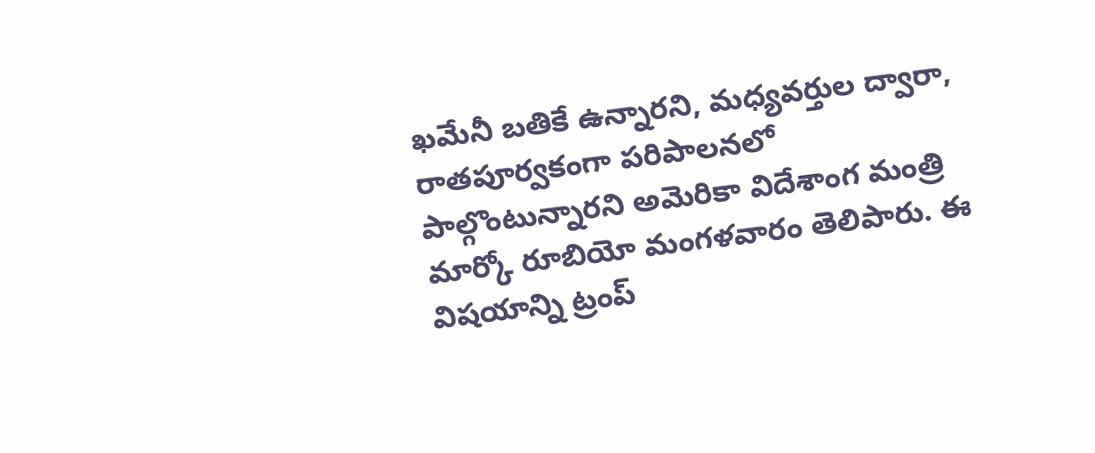ఖమేనీ బతికే ఉన్నారని, మధ్యవర్తుల ద్వారా, రాతపూర్వకంగా పరిపాలనలో పాల్గొంటున్నారని అమెరికా విదేశాంగ మంత్రి మార్కో రూబియో మంగళవారం తెలిపారు. ఈ విషయాన్ని ట్రంప్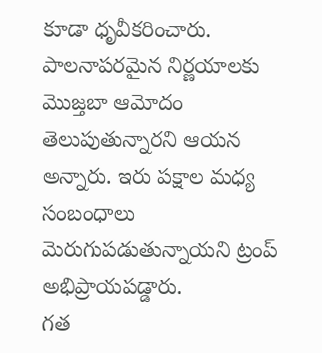కూడా ధృవీకరించారు. పాలనాపరమైన నిర్ణయాలకు మొజ్తబా ఆమోదం తెలుపుతున్నారని ఆయన అన్నారు. ఇరు పక్షాల మధ్య సంబంధాలు మెరుగుపడుతున్నాయని ట్రంప్ అభిప్రాయపడ్డారు.
గత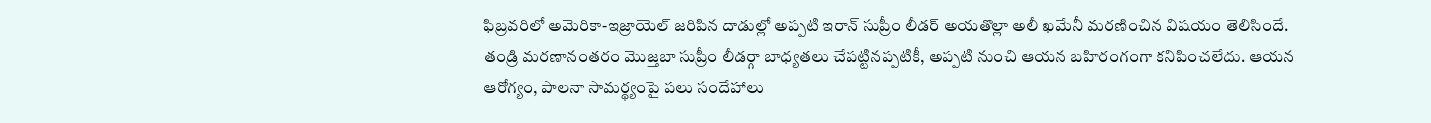ఫిబ్రవరిలో అమెరికా-ఇజ్రాయెల్ జరిపిన దాడుల్లో అప్పటి ఇరాన్ సుప్రీం లీడర్ అయతొల్లా అలీ ఖమేనీ మరణించిన విషయం తెలిసిందే. తండ్రి మరణానంతరం మొజ్తబా సుప్రీం లీడర్గా బాధ్యతలు చేపట్టినప్పటికీ, అప్పటి నుంచి ఆయన బహిరంగంగా కనిపించలేదు. ఆయన ఆరోగ్యం, పాలనా సామర్థ్యంపై పలు సందేహాలు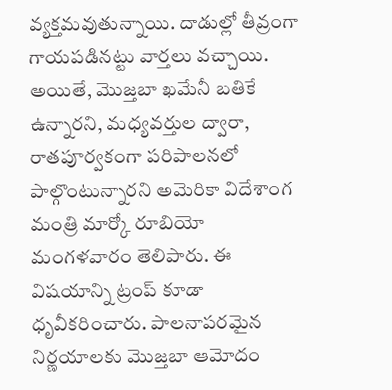వ్యక్తమవుతున్నాయి. దాడుల్లో తీవ్రంగా గాయపడినట్టు వార్తలు వచ్చాయి.
అయితే, మొజ్తబా ఖమేనీ బతికే ఉన్నారని, మధ్యవర్తుల ద్వారా, రాతపూర్వకంగా పరిపాలనలో పాల్గొంటున్నారని అమెరికా విదేశాంగ మంత్రి మార్కో రూబియో మంగళవారం తెలిపారు. ఈ విషయాన్ని ట్రంప్ కూడా ధృవీకరించారు. పాలనాపరమైన నిర్ణయాలకు మొజ్తబా ఆమోదం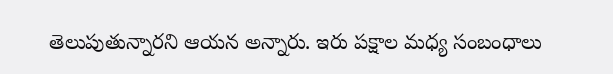తెలుపుతున్నారని ఆయన అన్నారు. ఇరు పక్షాల మధ్య సంబంధాలు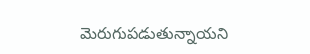మెరుగుపడుతున్నాయని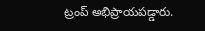ట్రంప్ అభిప్రాయపడ్డారు.